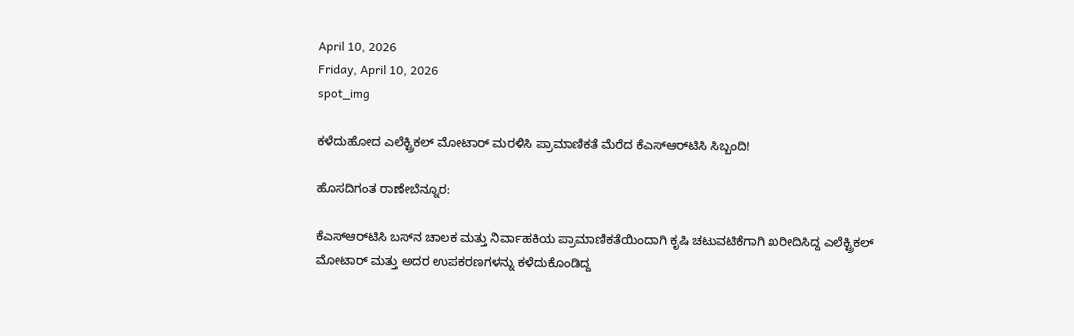April 10, 2026
Friday, April 10, 2026
spot_img

ಕಳೆದುಹೋದ ಎಲೆಕ್ಟ್ರಿಕಲ್ ಮೋಟಾರ್ ಮರಳಿಸಿ ಪ್ರಾಮಾಣಿಕತೆ ಮೆರೆದ ಕೆಎಸ್‌ಆರ್‌ಟಿಸಿ ಸಿಬ್ಬಂದಿ!

ಹೊಸದಿಗಂತ ರಾಣೇಬೆನ್ನೂರ:

ಕೆಎಸ್‌ಆರ್‌ಟಿಸಿ ಬಸ್‌ನ ಚಾಲಕ ಮತ್ತು ನಿರ್ವಾಹಕಿಯ ಪ್ರಾಮಾಣಿಕತೆಯಿಂದಾಗಿ ಕೃಷಿ ಚಟುವಟಿಕೆಗಾಗಿ ಖರೀದಿಸಿದ್ದ ಎಲೆಕ್ಟ್ರಿಕಲ್ ಮೋಟಾರ್ ಮತ್ತು ಅದರ ಉಪಕರಣಗಳನ್ನು ಕಳೆದುಕೊಂಡಿದ್ದ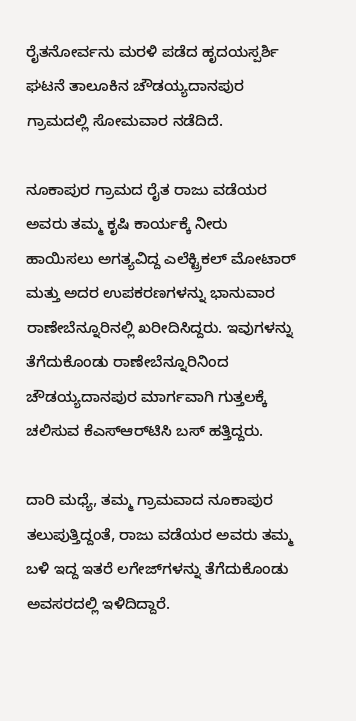ರೈತನೋರ್ವನು ಮರಳಿ ಪಡೆದ ಹೃದಯಸ್ಪರ್ಶಿ ಘಟನೆ ತಾಲೂಕಿನ ಚೌಡಯ್ಯದಾನಪುರ ಗ್ರಾಮದಲ್ಲಿ ಸೋಮವಾರ ನಡೆದಿದೆ.

ನೂಕಾಪುರ ಗ್ರಾಮದ ರೈತ ರಾಜು ವಡೆಯರ ಅವರು ತಮ್ಮ ಕೃಷಿ ಕಾರ್ಯಕ್ಕೆ ನೀರು ಹಾಯಿಸಲು ಅಗತ್ಯವಿದ್ದ ಎಲೆಕ್ಟ್ರಿಕಲ್ ಮೋಟಾರ್ ಮತ್ತು ಅದರ ಉಪಕರಣಗಳನ್ನು ಭಾನುವಾರ ರಾಣೇಬೆನ್ನೂರಿನಲ್ಲಿ ಖರೀದಿಸಿದ್ದರು. ಇವುಗಳನ್ನು ತೆಗೆದುಕೊಂಡು ರಾಣೇಬೆನ್ನೂರಿನಿಂದ ಚೌಡಯ್ಯದಾನಪುರ ಮಾರ್ಗವಾಗಿ ಗುತ್ತಲಕ್ಕೆ ಚಲಿಸುವ ಕೆಎಸ್‌ಆರ್‌ಟಿಸಿ ಬಸ್ ಹತ್ತಿದ್ದರು.

ದಾರಿ ಮಧ್ಯೆ, ತಮ್ಮ ಗ್ರಾಮವಾದ ನೂಕಾಪುರ ತಲುಪುತ್ತಿದ್ದಂತೆ, ರಾಜು ವಡೆಯರ ಅವರು ತಮ್ಮ ಬಳಿ ಇದ್ದ ಇತರೆ ಲಗೇಜ್‌ಗಳನ್ನು ತೆಗೆದುಕೊಂಡು ಅವಸರದಲ್ಲಿ ಇಳಿದಿದ್ದಾರೆ.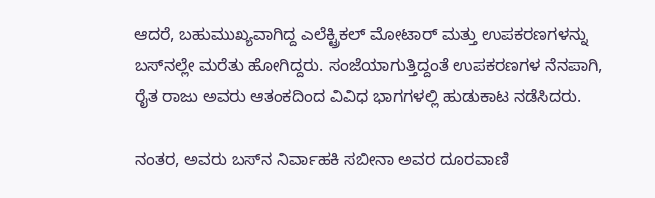ಆದರೆ, ಬಹುಮುಖ್ಯವಾಗಿದ್ದ ಎಲೆಕ್ಟ್ರಿಕಲ್ ಮೋಟಾರ್ ಮತ್ತು ಉಪಕರಣಗಳನ್ನು ಬಸ್‌ನಲ್ಲೇ ಮರೆತು ಹೋಗಿದ್ದರು. ಸಂಜೆಯಾಗುತ್ತಿದ್ದಂತೆ ಉಪಕರಣಗಳ ನೆನಪಾಗಿ, ರೈತ ರಾಜು ಅವರು ಆತಂಕದಿಂದ ವಿವಿಧ ಭಾಗಗಳಲ್ಲಿ ಹುಡುಕಾಟ ನಡೆಸಿದರು.

ನಂತರ, ಅವರು ಬಸ್‌ನ ನಿರ್ವಾಹಕಿ ಸಬೀನಾ ಅವರ ದೂರವಾಣಿ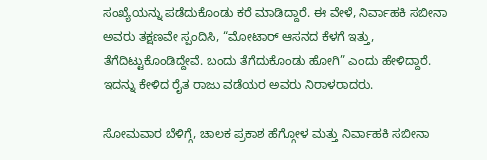ಸಂಖ್ಯೆಯನ್ನು ಪಡೆದುಕೊಂಡು ಕರೆ ಮಾಡಿದ್ದಾರೆ. ಈ ವೇಳೆ, ನಿರ್ವಾಹಕಿ ಸಬೀನಾ ಅವರು ತಕ್ಷಣವೇ ಸ್ಪಂದಿಸಿ, “ಮೋಟಾರ್ ಆಸನದ ಕೆಳಗೆ ಇತ್ತು, ತೆಗೆದಿಟ್ಟುಕೊಂಡಿದ್ದೇವೆ. ಬಂದು ತೆಗೆದುಕೊಂಡು ಹೋಗಿ” ಎಂದು ಹೇಳಿದ್ದಾರೆ. ಇದನ್ನು ಕೇಳಿದ ರೈತ ರಾಜು ವಡೆಯರ ಅವರು ನಿರಾಳರಾದರು.

ಸೋಮವಾರ ಬೆಳಿಗ್ಗೆ, ಚಾಲಕ ಪ್ರಕಾಶ ಹೆಗ್ಗೋಳ ಮತ್ತು ನಿರ್ವಾಹಕಿ ಸಬೀನಾ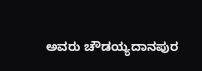ಅವರು ಚೌಡಯ್ಯದಾನಪುರ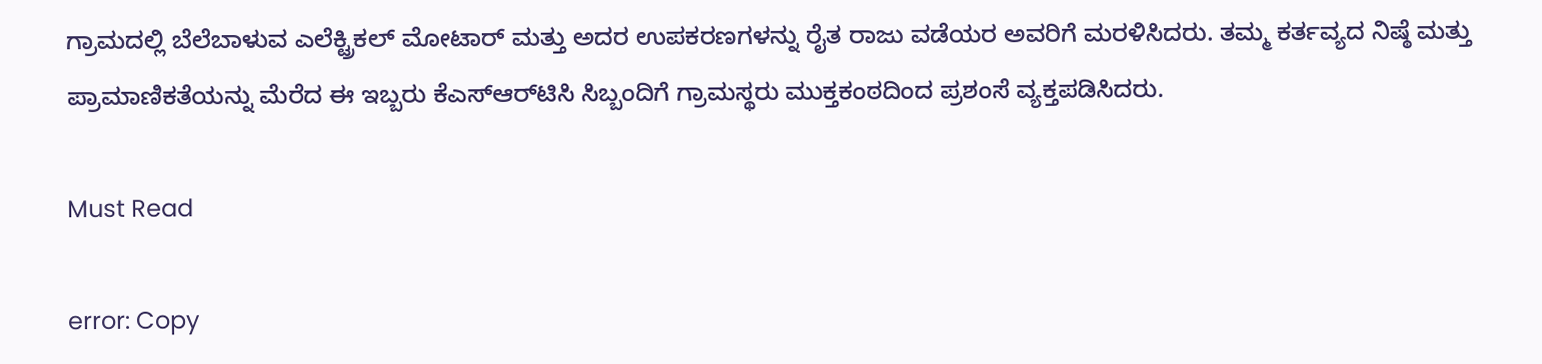ಗ್ರಾಮದಲ್ಲಿ ಬೆಲೆಬಾಳುವ ಎಲೆಕ್ಟ್ರಿಕಲ್ ಮೋಟಾರ್ ಮತ್ತು ಅದರ ಉಪಕರಣಗಳನ್ನು ರೈತ ರಾಜು ವಡೆಯರ ಅವರಿಗೆ ಮರಳಿಸಿದರು. ತಮ್ಮ ಕರ್ತವ್ಯದ ನಿಷ್ಠೆ ಮತ್ತು ಪ್ರಾಮಾಣಿಕತೆಯನ್ನು ಮೆರೆದ ಈ ಇಬ್ಬರು ಕೆಎಸ್‌ಆರ್‌ಟಿಸಿ ಸಿಬ್ಬಂದಿಗೆ ಗ್ರಾಮಸ್ಥರು ಮುಕ್ತಕಂಠದಿಂದ ಪ್ರಶಂಸೆ ವ್ಯಕ್ತಪಡಿಸಿದರು.

Must Read

error: Copy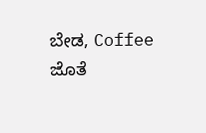ಬೇಡ, Coffee ಜೊತೆ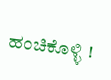ಹಂಚಿಕೊಳ್ಳಿ !